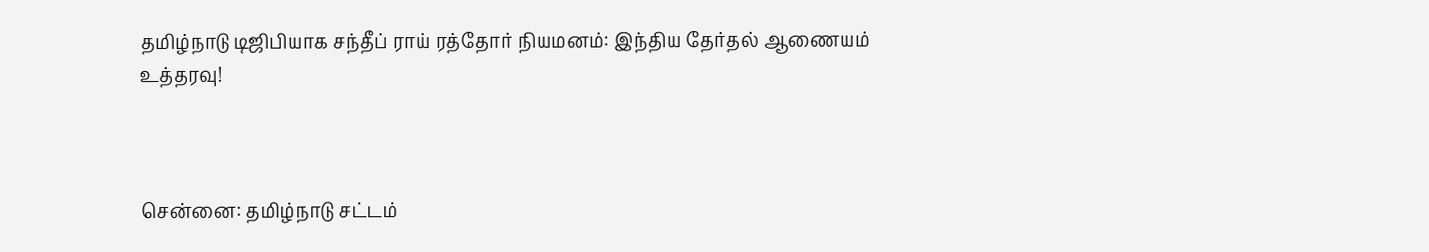தமிழ்நாடு டிஜிபியாக சந்தீப் ராய் ரத்தோர் நியமனம்: இந்திய தேர்தல் ஆணையம் உத்தரவு!



சென்னை: தமிழ்நாடு சட்டம்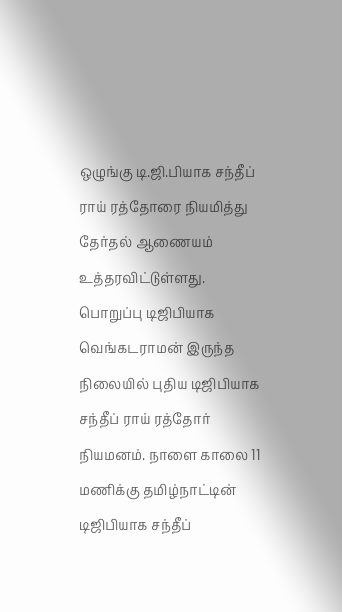ஒழுங்கு டி.ஜி.பியாக சந்தீப் ராய் ரத்தோரை நியமித்து தேர்தல் ஆணையம் உத்தரவிட்டுள்ளது. பொறுப்பு டிஜிபியாக வெங்கடராமன் இருந்த நிலையில் புதிய டிஜிபியாக சந்தீப் ராய் ரத்தோர் நியமனம். நாளை காலை 11 மணிக்கு தமிழ்நாட்டின் டிஜிபியாக சந்தீப்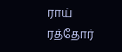ராய் ரத்தோர்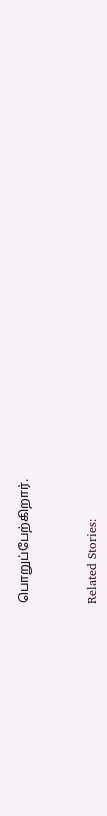பொறுப்பேற்கிறார்.



Related Stories: